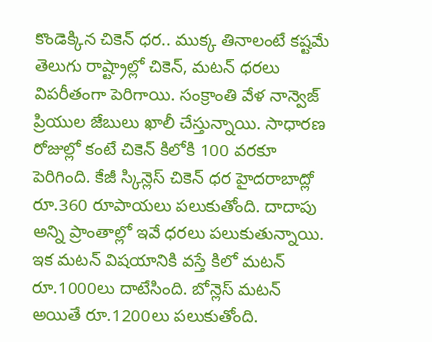కొండెక్కిన చికెన్ ధర.. ముక్క తినాలంటే కష్టమే
తెలుగు రాష్ట్రాల్లో చికెన్, మటన్ ధరలు విపరీతంగా పెరిగాయి. సంక్రాంతి వేళ నాన్వెజ్ ప్రియుల జేబులు ఖాలీ చేస్తున్నాయి. సాధారణ రోజుల్లో కంటే చికెన్ కిలోకి 100 వరకూ పెరిగింది. కేజీ స్కిన్లెస్ చికెన్ ధర హైదరాబాద్లో రూ.360 రూపాయలు పలుకుతోంది. దాదాపు అన్ని ప్రాంతాల్లో ఇవే ధరలు పలుకుతున్నాయి. ఇక మటన్ విషయానికి వస్తే కిలో మటన్ రూ.1000లు దాటేసింది. బోన్లెస్ మటన్ అయితే రూ.1200లు పలుకుతోంది.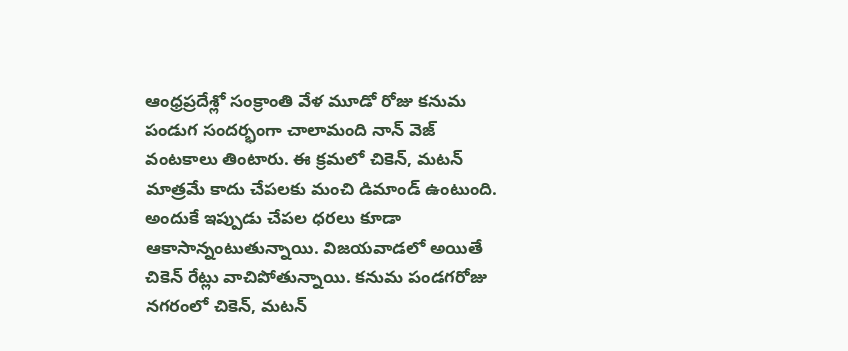ఆంధ్రప్రదేశ్లో సంక్రాంతి వేళ మూడో రోజు కనుమ పండుగ సందర్భంగా చాలామంది నాన్ వెజ్ వంటకాలు తింటారు. ఈ క్రమలో చికెన్, మటన్ మాత్రమే కాదు చేపలకు మంచి డిమాండ్ ఉంటుంది. అందుకే ఇప్పుడు చేపల ధరలు కూడా ఆకాసాన్నంటుతున్నాయి. విజయవాడలో అయితే చికెన్ రేట్లు వాచిపోతున్నాయి. కనుమ పండగరోజు నగరంలో చికెన్, మటన్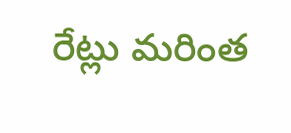రేట్లు మరింత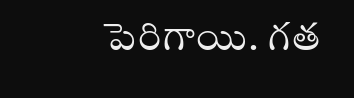పెరిగాయి. గత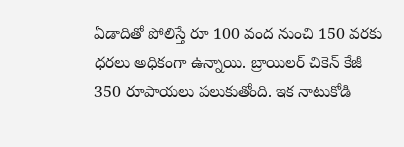ఏడాదితో పోలిస్తే రూ 100 వంద నుంచి 150 వరకు ధరలు అధికంగా ఉన్నాయి. బ్రాయిలర్ చికెన్ కేజీ 350 రూపాయలు పలుకుతోంది. ఇక నాటుకోడి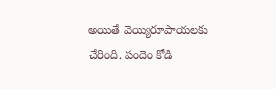అయితే వెయ్యిరూపాయలకు చేరింది. పందెం కోడి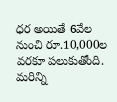ధర అయితే 6వేల నుంచి రూ.10,000ల వరకూ పలుకుతోంది.
మరిన్ని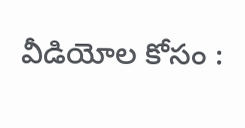వీడియోల కోసం :